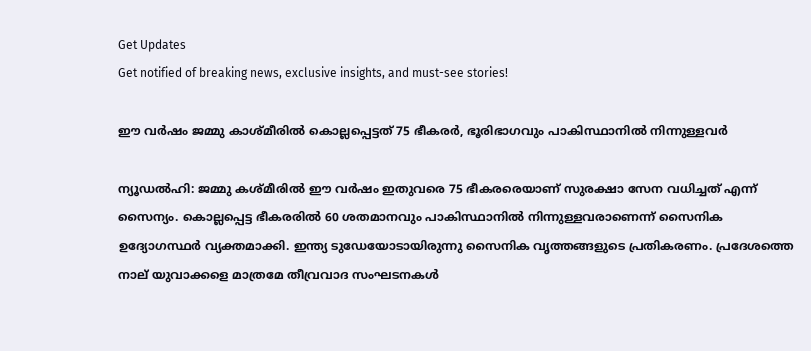Get Updates
Get notified of breaking news, exclusive insights, and must-see stories!

ഈ വര്‍ഷം ജമ്മു കാശ്മീരില്‍ കൊല്ലപ്പെട്ടത് 75 ഭീകരര്‍, ഭൂരിഭാഗവും പാകിസ്ഥാനില്‍ നിന്നുള്ളവര്‍

ന്യൂഡല്‍ഹി: ജമ്മു കശ്മീരില്‍ ഈ വര്‍ഷം ഇതുവരെ 75 ഭീകരരെയാണ് സുരക്ഷാ സേന വധിച്ചത് എന്ന് സൈന്യം. കൊല്ലപ്പെട്ട ഭീകരരില്‍ 60 ശതമാനവും പാകിസ്ഥാനില്‍ നിന്നുള്ളവരാണെന്ന് സൈനിക ഉദ്യോഗസ്ഥര്‍ വ്യക്തമാക്കി. ഇന്ത്യ ടുഡേയോടായിരുന്നു സൈനിക വൃത്തങ്ങളുടെ പ്രതികരണം. പ്രദേശത്തെ നാല് യുവാക്കളെ മാത്രമേ തീവ്രവാദ സംഘടനകള്‍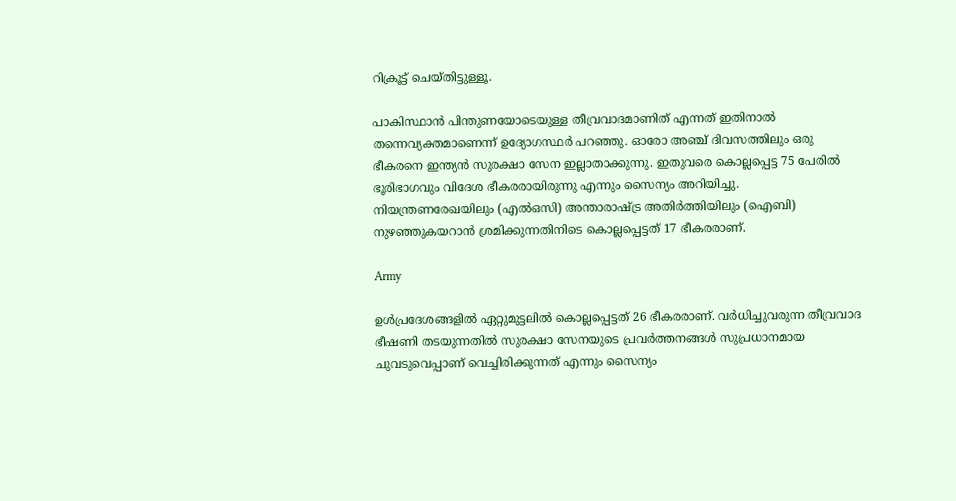റിക്രൂട്ട് ചെയ്തിട്ടുള്ളൂ.

പാകിസ്ഥാന്‍ പിന്തുണയോടെയുള്ള തീവ്രവാദമാണിത് എന്നത് ഇതിനാല്‍ തന്നെവ്യക്തമാണെന്ന് ഉദ്യോഗസ്ഥര്‍ പറഞ്ഞു. ഓരോ അഞ്ച് ദിവസത്തിലും ഒരു ഭീകരനെ ഇന്ത്യന്‍ സുരക്ഷാ സേന ഇല്ലാതാക്കുന്നു. ഇതുവരെ കൊല്ലപ്പെട്ട 75 പേരില്‍ ഭൂരിഭാഗവും വിദേശ ഭീകരരായിരുന്നു എന്നും സൈന്യം അറിയിച്ചു. നിയന്ത്രണരേഖയിലും (എല്‍ഒസി) അന്താരാഷ്ട്ര അതിര്‍ത്തിയിലും (ഐബി) നുഴഞ്ഞുകയറാന്‍ ശ്രമിക്കുന്നതിനിടെ കൊല്ലപ്പെട്ടത് 17 ഭീകരരാണ്.

Army

ഉള്‍പ്രദേശങ്ങളില്‍ ഏറ്റുമുട്ടലില്‍ കൊല്ലപ്പെട്ടത് 26 ഭീകരരാണ്. വര്‍ധിച്ചുവരുന്ന തീവ്രവാദ ഭീഷണി തടയുന്നതില്‍ സുരക്ഷാ സേനയുടെ പ്രവര്‍ത്തനങ്ങള്‍ സുപ്രധാനമായ ചുവടുവെപ്പാണ് വെച്ചിരിക്കുന്നത് എന്നും സൈന്യം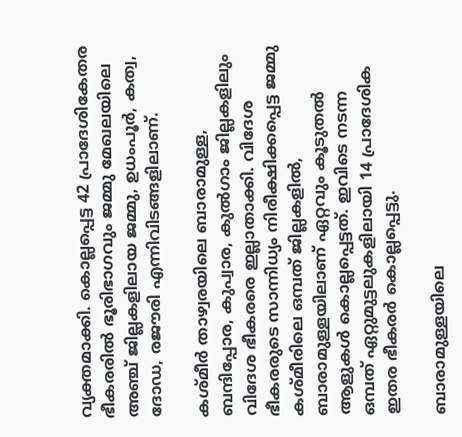വ്യക്തമാക്കി. കൊല്ലപ്പെട്ട 42 പ്രാദേശികേതര ഭീകരരില്‍ ഭൂരിഭാഗവും ജമ്മു മേഖലയിലെ അഞ്ച് ജില്ലകളിലായ ജമ്മു, ഉധംപൂര്‍, കത്വ, ദോഡ, രജൗരി എന്നിവിടങ്ങളിലാണ്.

കശ്മീര്‍ താഴ്വരയിലെ ബാരാമുള്ള, ബന്ദിപ്പോര, കുപ്വാര, കുല്‍ഗാം ജില്ലകളിലും വിദേശ ഭീകരരെ ഇല്ലാതാക്കി. വിദേശ ഭീകരരുടെ സാന്നിധ്യം നിരീക്ഷിക്കപ്പെട്ട ജമ്മു കശ്മീരിലെ ഒമ്പത് ജില്ലകളില്‍, ബാരാമുള്ളയിലാണ് ഏറ്റവും കൂടുതല്‍ ആളുകള്‍ കൊല്ലപ്പെട്ടത്. ഇവിടെ നടന്ന ഒമ്പത് ഏറ്റുമുട്ടലുകളിലായി 14 പ്രാദേശിക ഇതര ഭീകരര്‍ കൊല്ലപ്പെട്ടു.

ബാരാമുള്ളയിലെ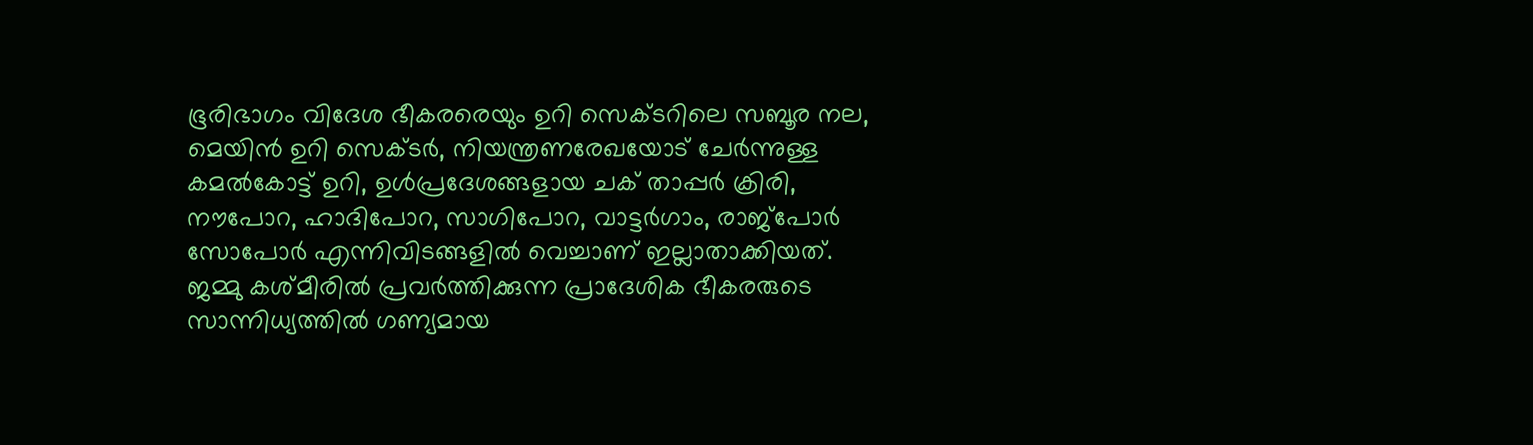ഭൂരിഭാഗം വിദേശ ഭീകരരെയും ഉറി സെക്ടറിലെ സബൂര നല, മെയിന്‍ ഉറി സെക്ടര്‍, നിയന്ത്രണരേഖയോട് ചേര്‍ന്നുള്ള കമല്‍കോട്ട് ഉറി, ഉള്‍പ്രദേശങ്ങളായ ചക് താപ്പര്‍ ക്രിരി, നൗപോറ, ഹാദിപോറ, സാഗിപോറ, വാട്ടര്‍ഗാം, രാജ്പോര്‍ സോപോര്‍ എന്നിവിടങ്ങളില്‍ വെച്ചാണ് ഇല്ലാതാക്കിയത്. ജമ്മു കശ്മീരില്‍ പ്രവര്‍ത്തിക്കുന്ന പ്രാദേശിക ഭീകരരുടെ സാന്നിധ്യത്തില്‍ ഗണ്യമായ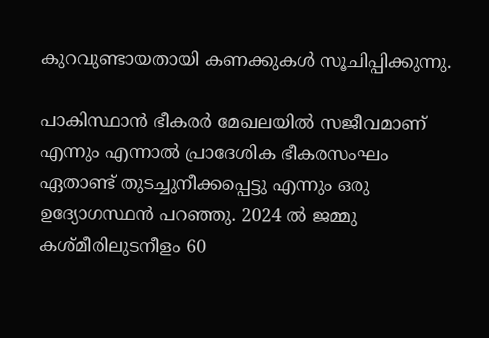കുറവുണ്ടായതായി കണക്കുകള്‍ സൂചിപ്പിക്കുന്നു.

പാകിസ്ഥാന്‍ ഭീകരര്‍ മേഖലയില്‍ സജീവമാണ് എന്നും എന്നാല്‍ പ്രാദേശിക ഭീകരസംഘം ഏതാണ്ട് തുടച്ചുനീക്കപ്പെട്ടു എന്നും ഒരു ഉദ്യോഗസ്ഥന്‍ പറഞ്ഞു. 2024 ല്‍ ജമ്മു കശ്മീരിലുടനീളം 60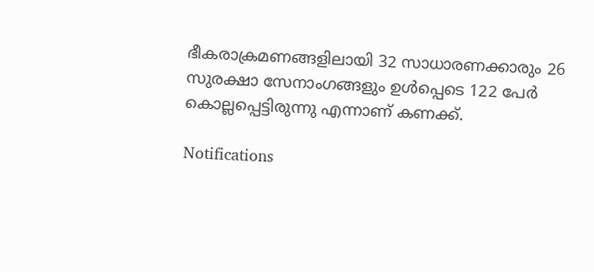ഭീകരാക്രമണങ്ങളിലായി 32 സാധാരണക്കാരും 26 സുരക്ഷാ സേനാംഗങ്ങളും ഉള്‍പ്പെടെ 122 പേര്‍ കൊല്ലപ്പെട്ടിരുന്നു എന്നാണ് കണക്ക്.

Notifications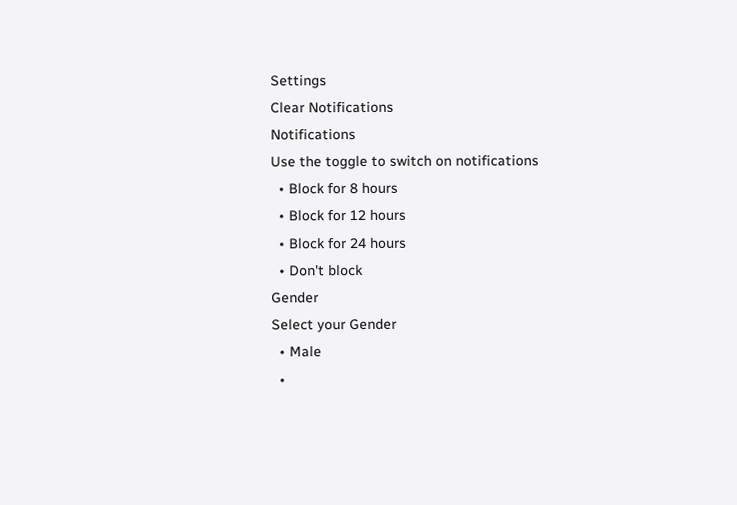Settings
Clear Notifications
Notifications
Use the toggle to switch on notifications
  • Block for 8 hours
  • Block for 12 hours
  • Block for 24 hours
  • Don't block
Gender
Select your Gender
  • Male
  •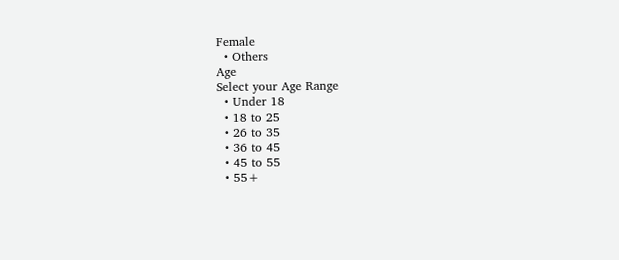Female
  • Others
Age
Select your Age Range
  • Under 18
  • 18 to 25
  • 26 to 35
  • 36 to 45
  • 45 to 55
  • 55+